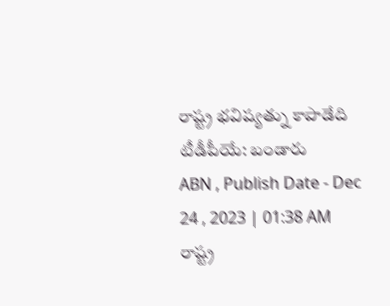రాష్ట్ర భవిష్యత్ను కాపాడేది టీడీపీయే: బండారు
ABN , Publish Date - Dec 24 , 2023 | 01:38 AM
రాష్ట్ర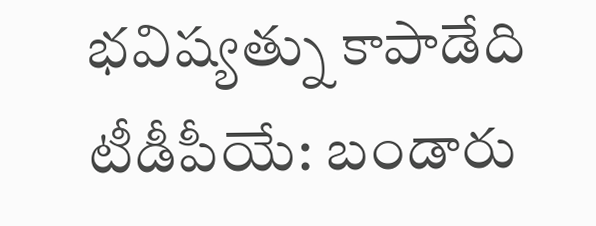భవిష్యత్ను కాపాడేది టీడీపీయే: బండారు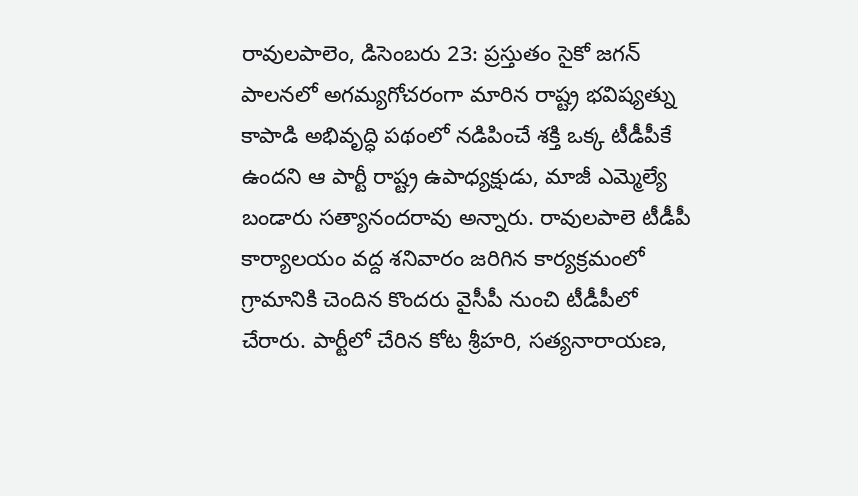రావులపాలెం, డిసెంబరు 23: ప్రస్తుతం సైకో జగన్ పాలనలో అగమ్యగోచరంగా మారిన రాష్ట్ర భవిష్యత్ను కాపాడి అభివృద్ధి పథంలో నడిపించే శక్తి ఒక్క టీడీపీకే ఉందని ఆ పార్టీ రాష్ట్ర ఉపాధ్యక్షుడు, మాజీ ఎమ్మెల్యే బండారు సత్యానందరావు అన్నారు. రావులపాలె టీడీపీ కార్యాలయం వద్ద శనివారం జరిగిన కార్యక్రమంలో గ్రామానికి చెందిన కొందరు వైసీపీ నుంచి టీడీపీలో చేరారు. పార్టీలో చేరిన కోట శ్రీహరి, సత్యనారాయణ,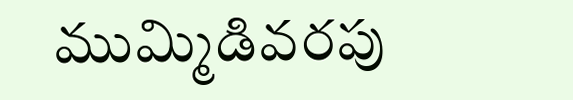ముమ్మిడివరపు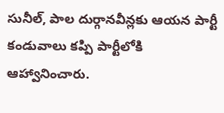సునీల్, పాల దుర్గానవీన్లకు ఆయన పార్టీ కండువాలు కప్పి పార్టీలోకి ఆహ్వానించారు.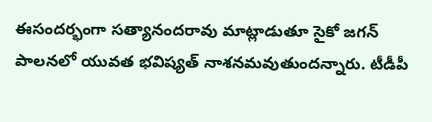ఈసందర్భంగా సత్యానందరావు మాట్లాడుతూ సైకో జగన్ పాలనలో యువత భవిష్యత్ నాశనమవుతుందన్నారు. టీడీపీ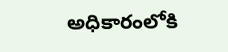అధికారంలోకి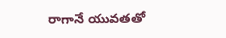రాగానే యువతతో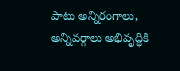పాటు అన్నిరంగాలు, అన్నివర్గాలు అభివృద్ధికి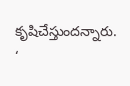కృషిచేస్తుందన్నారు.
‘